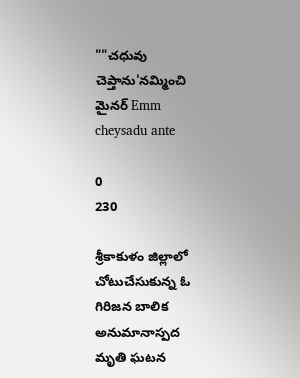""చధువు చెప్తాను'నమ్మించి మైనర్ Emm cheysadu ante

0
230

శ్రీకాకుళం జిల్లాలో చోటుచేసుకున్న ఓ గిరిజన బాలిక అనుమానాస్పద మృతి ఘటన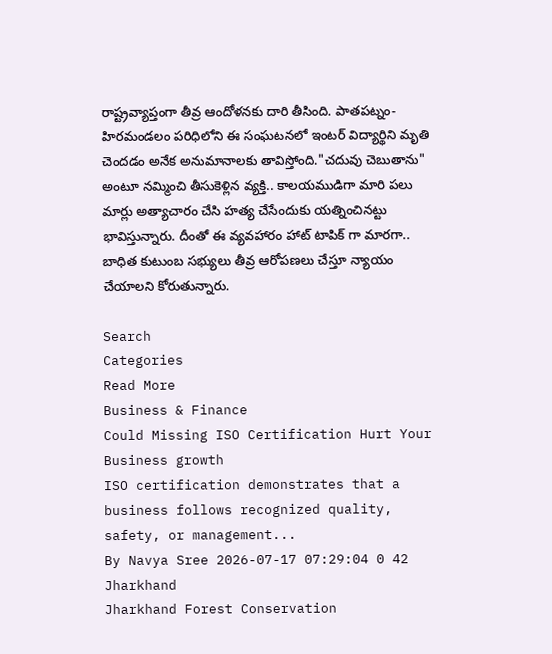రాష్ట్రవ్యాప్తంగా తీవ్ర ఆందోళనకు దారి తీసింది. పాతపట్నం-హిరమండలం పరిధిలోని ఈ సంఘటనలో ఇంటర్ విద్యార్థిని మృతి చెందడం అనేక అనుమానాలకు తావిస్తోంది."చదువు చెబుతాను" అంటూ నమ్మించి తీసుకెళ్లిన వ్యక్తి.. కాలయముడిగా మారి పలు మార్లు అత్యాచారం చేసి హత్య చేసేందుకు యత్నించినట్టు భావిస్తున్నారు. దీంతో ఈ వ్యవహారం హాట్ టాపిక్ గా మారగా.. బాధిత కుటుంబ సభ్యులు తీవ్ర ఆరోపణలు చేస్తూ న్యాయం చేయాలని కోరుతున్నారు.

Search
Categories
Read More
Business & Finance
Could Missing ISO Certification Hurt Your Business growth
ISO certification demonstrates that a business follows recognized quality, safety, or management...
By Navya Sree 2026-07-17 07:29:04 0 42
Jharkhand
Jharkhand Forest Conservation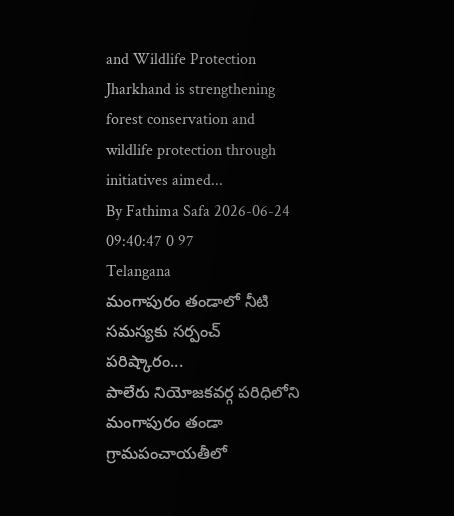and Wildlife Protection
Jharkhand is strengthening forest conservation and wildlife protection through initiatives aimed...
By Fathima Safa 2026-06-24 09:40:47 0 97
Telangana
మంగాపురం తండాలో నీటి సమస్యకు సర్పంచ్ పరిష్కారం...
పాలేరు నియోజకవర్గ పరిధిలోని మంగాపురం తండా గ్రామపంచాయతీలో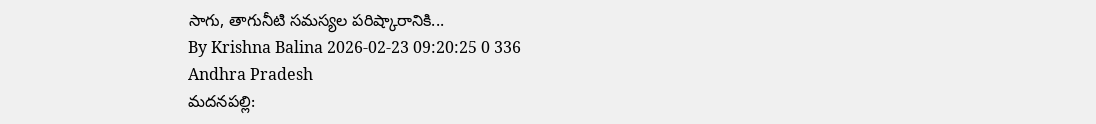సాగు, తాగునీటి సమస్యల పరిష్కారానికి...
By Krishna Balina 2026-02-23 09:20:25 0 336
Andhra Pradesh
మదనపల్లి: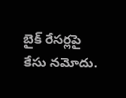బైక్ రేసర్లపై కేసు నమోదు.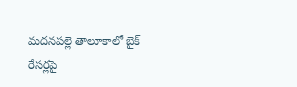మదనపల్లె తాలూకాలో బైక్ రేసర్లపై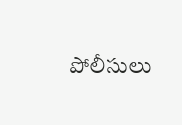పోలీసులు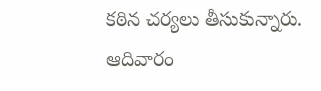కఠిన చర్యలు తీసుకున్నారు. ఆదివారం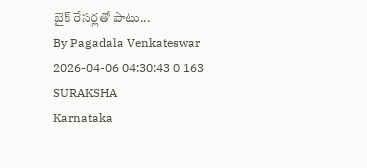బైక్ రేసర్లతో పాటు...
By Pagadala Venkateswar 2026-04-06 04:30:43 0 163
SURAKSHA
Karnataka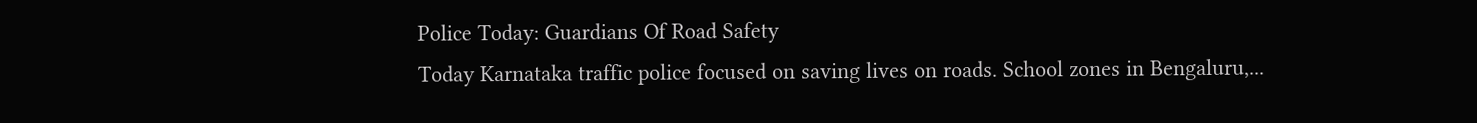Police Today: Guardians Of Road Safety
Today Karnataka traffic police focused on saving lives on roads. School zones in Bengaluru,...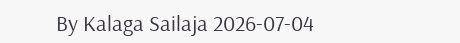By Kalaga Sailaja 2026-07-04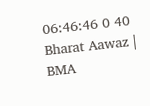06:46:46 0 40
Bharat Aawaz | BMA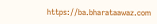https://ba.bharataawaz.com